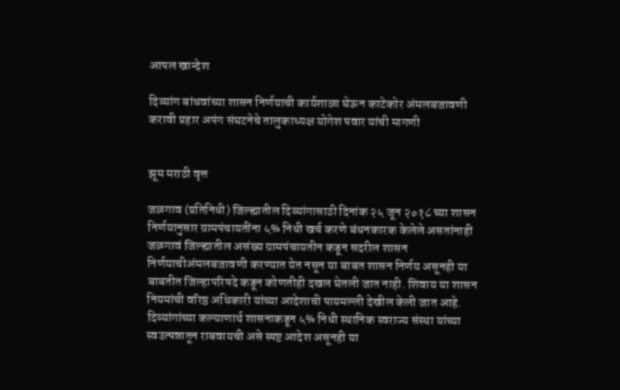आपल खान्देश

दिव्यांग बांधवांच्या शासन निर्णयाची कार्यशाळा घेऊन काटेकोर अंमलबजावणी करावी प्रहार अपंग संघटनेचे तालुकाध्यक्ष योगेश पवार यांची मागणी


झूम मराठी वृत्त

जळगाव (प्रतिनिधी) जिल्ह्यातील दिव्यांगासाठी दिनांक २५ जून २०१८ च्या शासन निर्णयानुसार ग्रामपंचायतींना ५% निधी खर्च करणे बंधनकारक केलेले असतांनाही जळगावं जिल्ह्यातील असंख्य ग्रामपंचायतीन कडून सदरील शासन निर्णयाचीअंमलबजावणी करण्यात येत नसून या बाबत शासन निर्णय असूनही या बाबतीत जिल्हापरिषदे कडून कोणतीही दखल घेतली जात नाही. शिवाय या शासन नियमांची वरिष्ठ अधिकारी यांच्या आदेशाची पायमल्ली देखील केली जात आहे. दिव्यांगांच्या कल्याणार्थ शासनाकडून ५% निधी स्थानिक स्वराज्य संस्था यांच्या स्वउत्पन्नातून राबवायची असे स्पष्ट आदेश असूनही या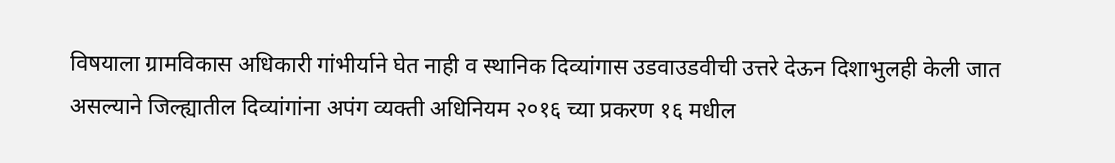विषयाला ग्रामविकास अधिकारी गांभीर्याने घेत नाही व स्थानिक दिव्यांगास उडवाउडवीची उत्तरे देऊन दिशाभुलही केली जात असल्याने जिल्ह्यातील दिव्यांगांना अपंग व्यक्ती अधिनियम २०१६ च्या प्रकरण १६ मधील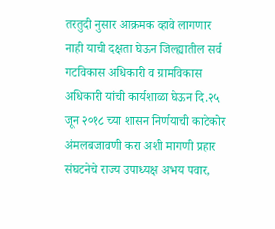तरतुदी नुसार आक्रमक व्हावे लागणार नाही याची दक्षता घेऊन जिल्ह्यातील सर्व गटविकास अधिकारी व ग्रामविकास अधिकारी यांची कार्यशाळा घेऊन दि.२५ जून २०१८ च्या शासन निर्णयाची काटेकोर अंमलबजावणी करा अशी मागणी प्रहार संघटनेचे राज्य उपाध्यक्ष अभय पवार,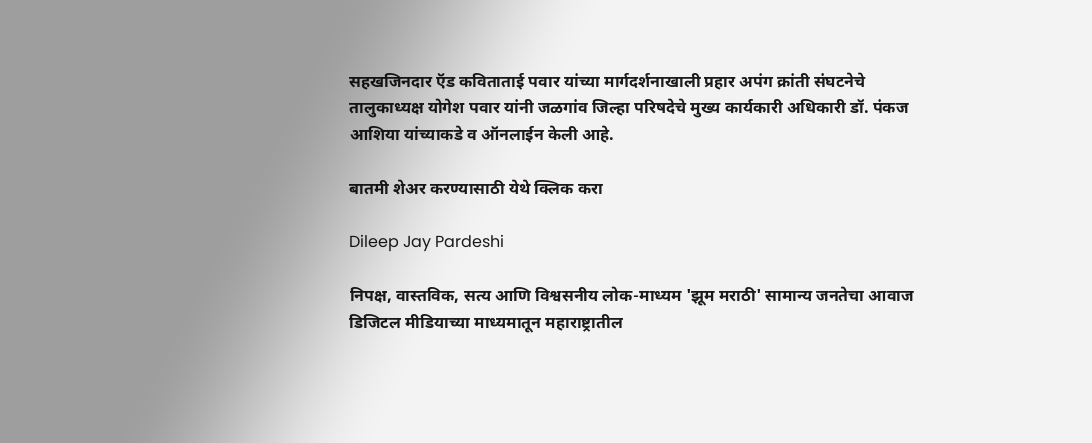सहखजिनदार ऍड कविताताई पवार यांच्या मार्गदर्शनाखाली प्रहार अपंग क्रांती संघटनेचे तालुकाध्यक्ष योगेश पवार यांनी जळगांव जिल्हा परिषदेचे मुख्य कार्यकारी अधिकारी डॉ. पंकज आशिया यांच्याकडे व ऑनलाईन केली आहे.

बातमी शेअर करण्यासाठी येथे क्लिक करा

Dileep Jay Pardeshi

निपक्ष, वास्तविक, सत्य आणि विश्वसनीय लोक-माध्यम 'झूम मराठी' सामान्य जनतेचा आवाज डिजिटल मीडियाच्या माध्यमातून महाराष्ट्रातील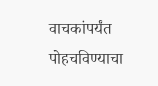वाचकांपर्यंत पोहचविण्याचा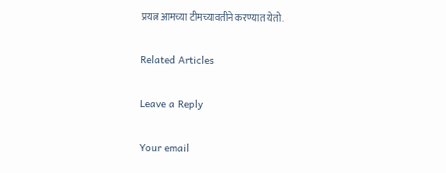प्रयत्न आमच्या टीमच्यावतीने करण्यात येतो.

Related Articles

Leave a Reply

Your email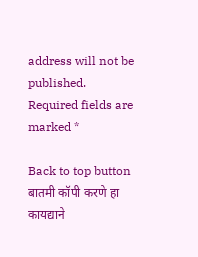address will not be published. Required fields are marked *

Back to top button
बातमी कॉपी करणे हा कायद्याने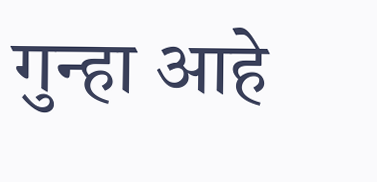गुन्हा आहे